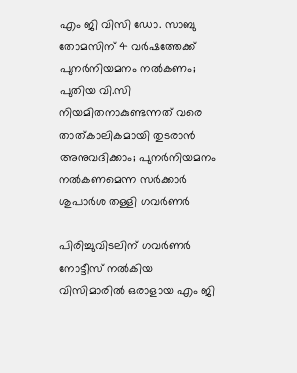എം ജി വിസി ഡോ. സാബു തോമസിന് 4 വർഷത്തേക്ക് പുനർനിയമനം നൽകണം; പുതിയ വി.സി നിയമിതനാകുണ്ടന്നത് വരെ താത്കാലികമായി തുടരാൻ അനുവദിക്കാം; പുനർനിയമനം നൽകണമെന്ന സർക്കാർ ശുപാർശ തള്ളി ഗവർണർ

പിരിച്ചുവിടലിന് ഗവർണർ നോട്ടീസ് നൽകിയ വിസിമാരിൽ ഒരാളായ എം ജി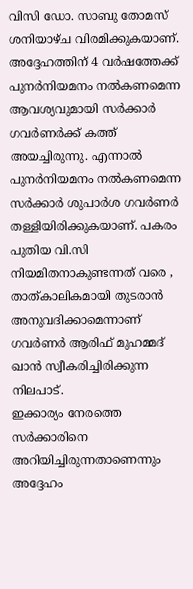വിസി ഡോ. സാബു തോമസ് ശനിയാഴ്ച വിരമിക്കുകയാണ്. അദ്ദേഹത്തിന് 4 വർഷത്തേക്ക് പുനർനിയമനം നൽകണമെന്ന ആവശ്യവുമായി സർക്കാർ ഗവർണർക്ക് കത്ത് അയച്ചിരുന്നു. എന്നാൽ പുനർനിയമനം നൽകണമെന്ന സർക്കാർ ശുപാർശ ഗവർണർ തള്ളിയിരിക്കുകയാണ്. പകരം പുതിയ വി.സി നിയമിതനാകുണ്ടന്നത് വരെ , താത്കാലികമായി തുടരാൻ അനുവദിക്കാമെന്നാണ് ഗവർണർ ആരിഫ് മുഹമ്മദ് ഖാൻ സ്വീകരിച്ചിരിക്കുന്ന നിലപാട്.
ഇക്കാര്യം നേരത്തെ സർക്കാരിനെ അറിയിച്ചിരുന്നതാണെന്നും അദ്ദേഹം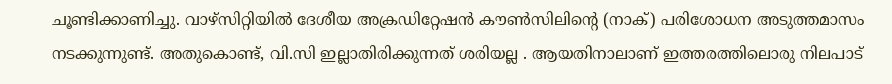ചൂണ്ടിക്കാണിച്ചു. വാഴ്സിറ്റിയിൽ ദേശീയ അക്രഡിറ്റേഷൻ കൗൺസിലിന്റെ (നാക്) പരിശോധന അടുത്തമാസം നടക്കുന്നുണ്ട്. അതുകൊണ്ട്, വി.സി ഇല്ലാതിരിക്കുന്നത് ശരിയല്ല . ആയതിനാലാണ് ഇത്തരത്തിലൊരു നിലപാട്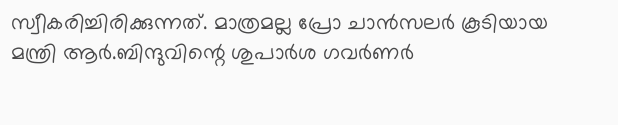സ്വീകരിച്ചിരിക്കുന്നത്. മാത്രമല്ല പ്രോ ചാൻസലർ കൂടിയായ മന്ത്രി ആർ.ബിന്ദുവിന്റെ ശുപാർശ ഗവർണർ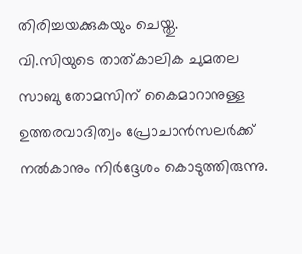തിരിച്ചയക്കുകയും ചെയ്തു.
വി.സിയുടെ താത്കാലിക ചുമതല സാബു തോമസിന് കൈമാറാനുള്ള ഉത്തരവാദിത്വം പ്രോചാൻസലർക്ക് നൽകാനും നിർദ്ദേശം കൊടുത്തിരുന്നു.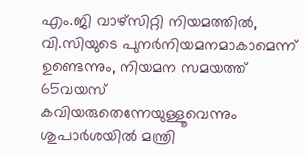എം.ജി വാഴ്സിറ്റി നിയമത്തിൽ, വി.സിയുടെ പുനർനിയമനമാകാമെന്ന് ഉണ്ടെന്നും, നിയമന സമയത്ത് 65വയസ് കവിയരുതെന്നേയുള്ളൂവെന്നും ശുപാർശയിൽ മന്ത്രി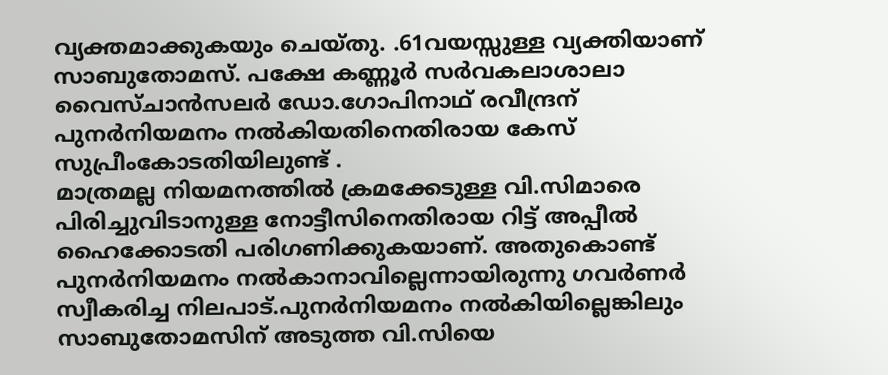വ്യക്തമാക്കുകയും ചെയ്തു. .61വയസ്സുള്ള വ്യക്തിയാണ് സാബുതോമസ്. പക്ഷേ കണ്ണൂർ സർവകലാശാലാ വൈസ്ചാൻസലർ ഡോ.ഗോപിനാഥ് രവീന്ദ്രന് പുനർനിയമനം നൽകിയതിനെതിരായ കേസ് സുപ്രീംകോടതിയിലുണ്ട് .
മാത്രമല്ല നിയമനത്തിൽ ക്രമക്കേടുള്ള വി.സിമാരെ പിരിച്ചുവിടാനുള്ള നോട്ടീസിനെതിരായ റിട്ട് അപ്പീൽ ഹൈക്കോടതി പരിഗണിക്കുകയാണ്. അതുകൊണ്ട് പുനർനിയമനം നൽകാനാവില്ലെന്നായിരുന്നു ഗവർണർ സ്വീകരിച്ച നിലപാട്.പുനർനിയമനം നൽകിയില്ലെങ്കിലും സാബുതോമസിന് അടുത്ത വി.സിയെ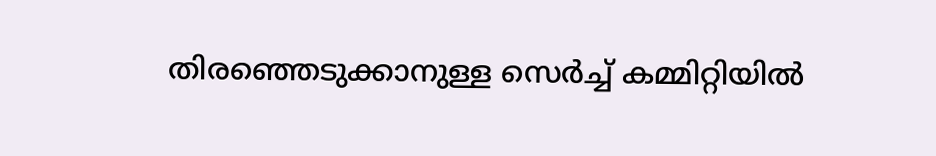തിരഞ്ഞെടുക്കാനുള്ള സെർച്ച് കമ്മിറ്റിയിൽ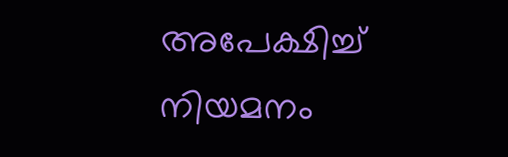അപേക്ഷിച്ച് നിയമനം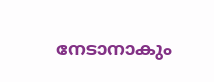നേടാനാകും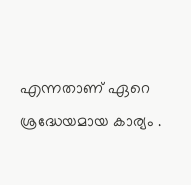എന്നതാണ് ഏറെ ശ്രദ്ധേയമായ കാര്യം .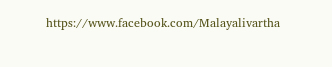https://www.facebook.com/Malayalivartha